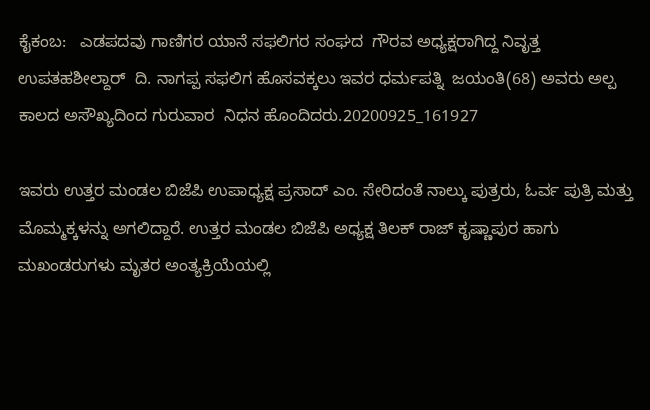ಕೈಕಂಬ:   ಎಡಪದವು ಗಾಣಿಗರ ಯಾನೆ ಸಫಲಿಗರ ಸಂಘದ  ಗೌರವ ಅಧ್ಯಕ್ಷರಾಗಿದ್ದ ನಿವೃತ್ತ ಉಪತಹಶೀಲ್ದಾರ್  ದಿ. ನಾಗಪ್ಪ ಸಫಲಿಗ ಹೊಸವಕ್ಕಲು ಇವರ ಧರ್ಮಪತ್ನಿ  ಜಯಂತಿ(68) ಅವರು ಅಲ್ಪ ಕಾಲದ ಅಸೌಖ್ಯದಿಂದ ಗುರುವಾರ  ನಿಧನ ಹೊಂದಿದರು.20200925_161927

ಇವರು ಉತ್ತರ ಮಂಡಲ ಬಿಜೆಪಿ ಉಪಾಧ್ಯಕ್ಷ ಪ್ರಸಾದ್ ಎಂ. ಸೇರಿದಂತೆ ನಾಲ್ಕು ಪುತ್ರರು, ಓರ್ವ ಪುತ್ರಿ ಮತ್ತು ಮೊಮ್ಮಕ್ಕಳನ್ನು ಅಗಲಿದ್ದಾರೆ. ಉತ್ತರ ಮಂಡಲ ಬಿಜೆಪಿ ಅಧ್ಯಕ್ಷ ತಿಲಕ್ ರಾಜ್ ಕೃಷ್ಣಾಪುರ ಹಾಗು ಮಖಂಡರುಗಳು ಮೃತರ ಅಂತ್ಯಕ್ರಿಯೆಯಲ್ಲಿ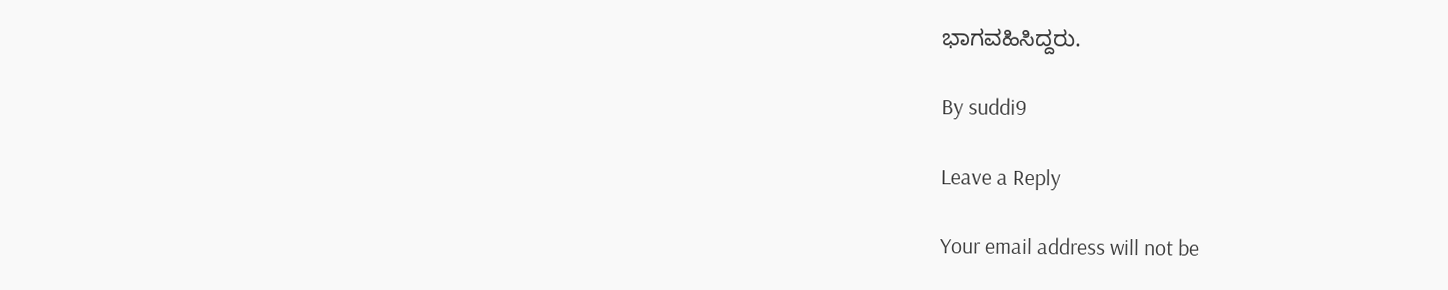ಭಾಗವಹಿಸಿದ್ದರು.

By suddi9

Leave a Reply

Your email address will not be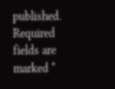published. Required fields are marked *